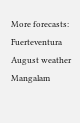More forecasts: Fuerteventura August weather
Mangalam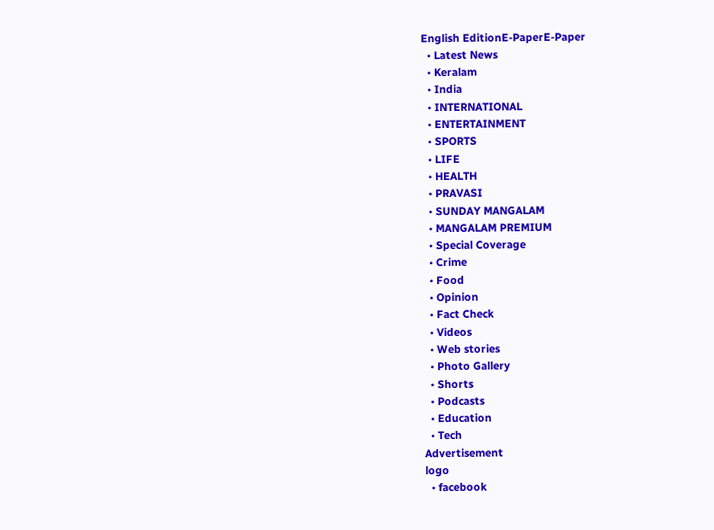English EditionE-PaperE-Paper
  • Latest News
  • Keralam
  • India
  • INTERNATIONAL
  • ENTERTAINMENT
  • SPORTS
  • LIFE
  • HEALTH
  • PRAVASI
  • SUNDAY MANGALAM
  • MANGALAM PREMIUM
  • Special Coverage
  • Crime
  • Food
  • Opinion
  • Fact Check
  • Videos
  • Web stories
  • Photo Gallery
  • Shorts
  • Podcasts
  • Education
  • Tech
Advertisement
logo
  • facebook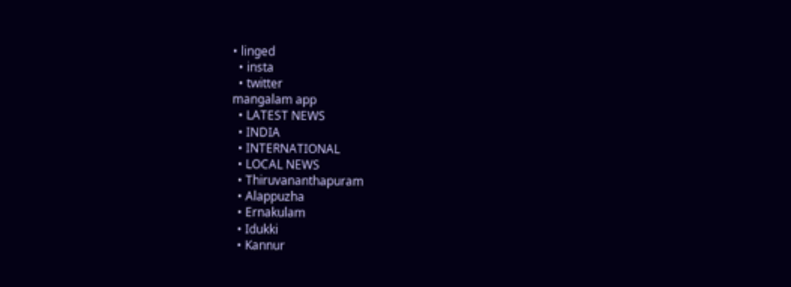• linged
  • insta
  • twitter
mangalam app
  • LATEST NEWS
  • INDIA
  • INTERNATIONAL
  • LOCAL NEWS
  • Thiruvananthapuram
  • Alappuzha
  • Ernakulam
  • Idukki
  • Kannur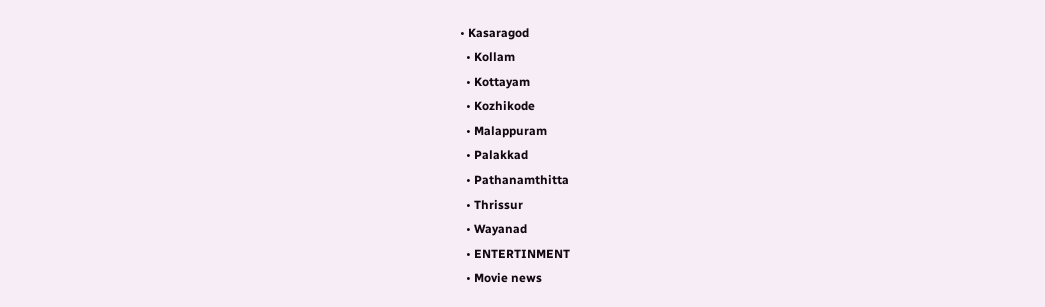• Kasaragod
  • Kollam
  • Kottayam
  • Kozhikode
  • Malappuram
  • Palakkad
  • Pathanamthitta
  • Thrissur
  • Wayanad
  • ENTERTINMENT
  • Movie news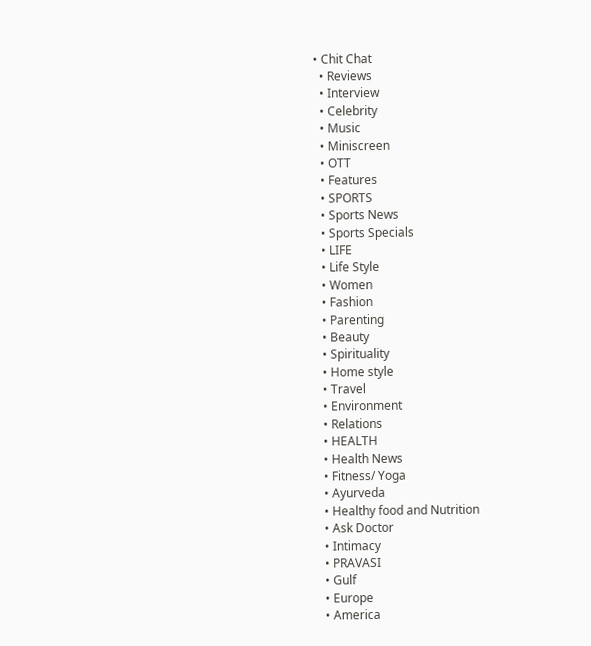• Chit Chat
  • Reviews
  • Interview
  • Celebrity
  • Music
  • Miniscreen
  • OTT
  • Features
  • SPORTS
  • Sports News
  • Sports Specials
  • LIFE
  • Life Style
  • Women
  • Fashion
  • Parenting
  • Beauty
  • Spirituality
  • Home style
  • Travel
  • Environment
  • Relations
  • HEALTH
  • Health News
  • Fitness/ Yoga
  • Ayurveda
  • Healthy food and Nutrition
  • Ask Doctor
  • Intimacy
  • PRAVASI
  • Gulf
  • Europe
  • America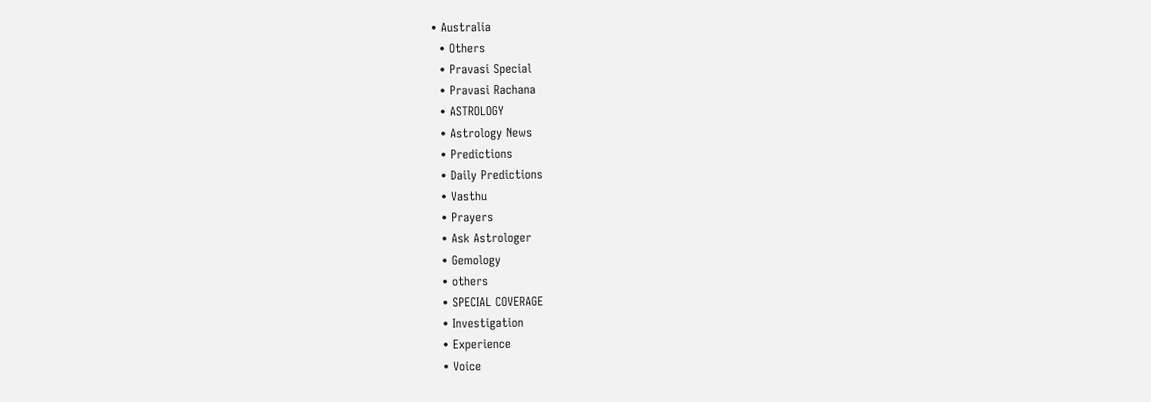• Australia
  • Others
  • Pravasi Special
  • Pravasi Rachana
  • ASTROLOGY
  • Astrology News
  • Predictions
  • Daily Predictions
  • Vasthu
  • Prayers
  • Ask Astrologer
  • Gemology
  • others
  • SPECIAL COVERAGE
  • Investigation
  • Experience
  • Voice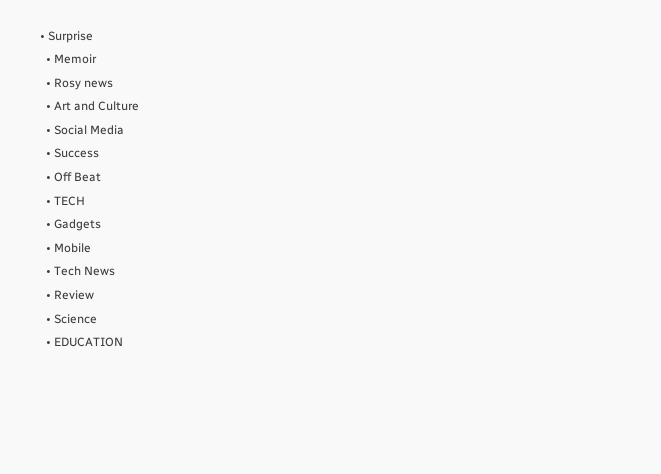• Surprise
  • Memoir
  • Rosy news
  • Art and Culture
  • Social Media
  • Success
  • Off Beat
  • TECH
  • Gadgets
  • Mobile
  • Tech News
  • Review
  • Science
  • EDUCATION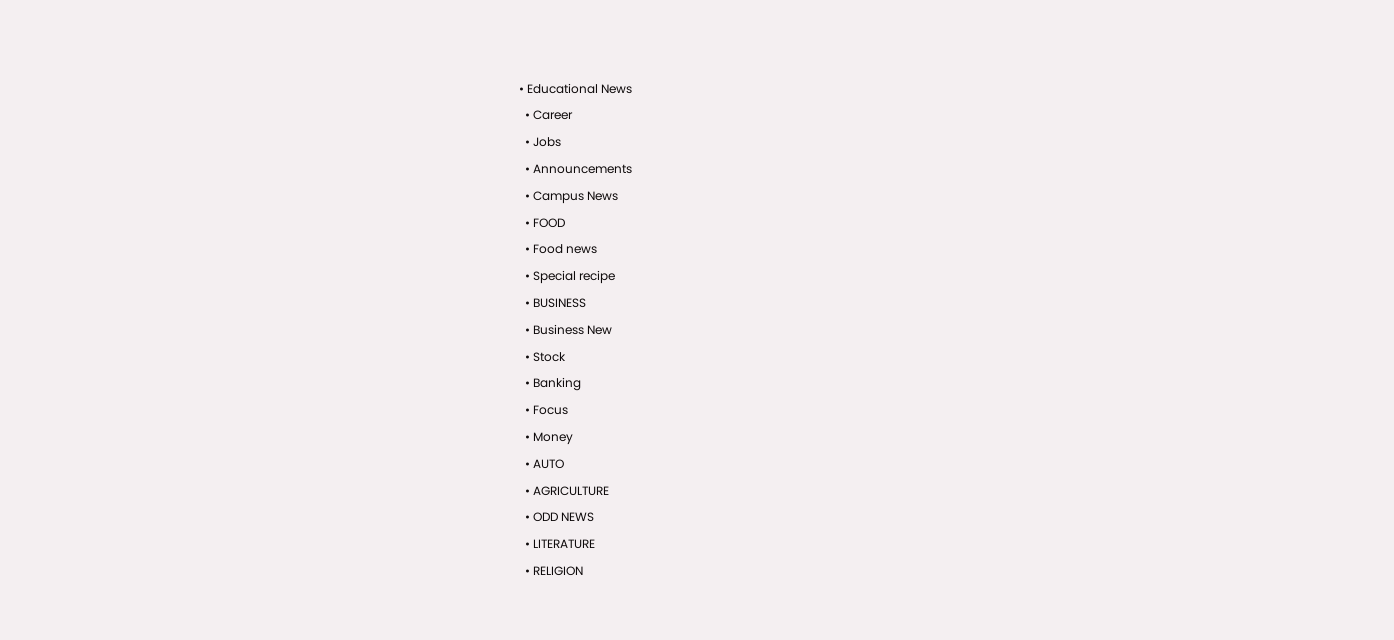• Educational News
  • Career
  • Jobs
  • Announcements
  • Campus News
  • FOOD
  • Food news
  • Special recipe
  • BUSINESS
  • Business New
  • Stock
  • Banking
  • Focus
  • Money
  • AUTO
  • AGRICULTURE
  • ODD NEWS
  • LITERATURE
  • RELIGION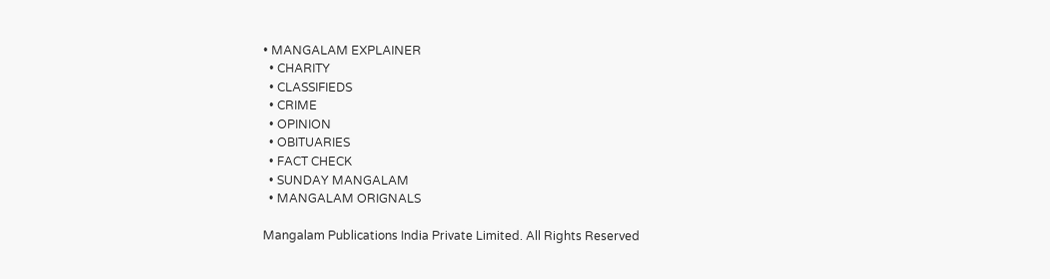• MANGALAM EXPLAINER
  • CHARITY
  • CLASSIFIEDS
  • CRIME
  • OPINION
  • OBITUARIES
  • FACT CHECK
  • SUNDAY MANGALAM
  • MANGALAM ORIGNALS

Mangalam Publications India Private Limited. All Rights Reserved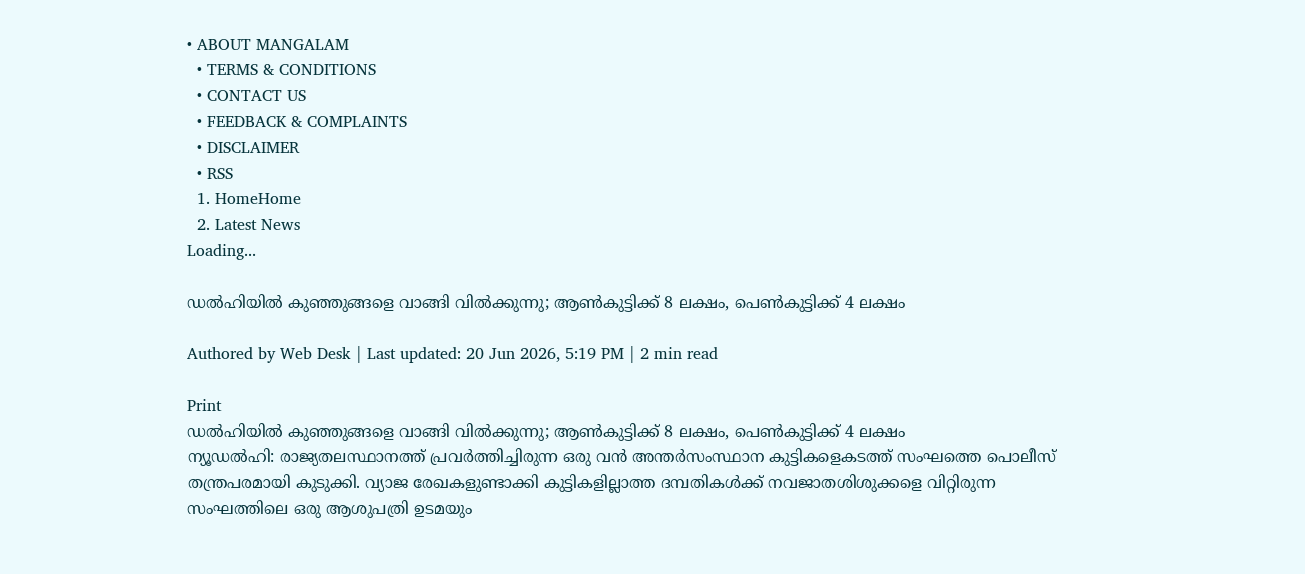• ABOUT MANGALAM
  • TERMS & CONDITIONS
  • CONTACT US
  • FEEDBACK & COMPLAINTS
  • DISCLAIMER
  • RSS
  1. HomeHome
  2. Latest News
Loading...

ഡൽഹിയിൽ കുഞ്ഞുങ്ങളെ വാങ്ങി വിൽക്കുന്നു; ആൺകുട്ടിക്ക് 8 ലക്ഷം, പെൺകുട്ടിക്ക് 4 ലക്ഷം

Authored by Web Desk | Last updated: 20 Jun 2026, 5:19 PM | 2 min read

Print
ഡൽഹിയിൽ കുഞ്ഞുങ്ങളെ വാങ്ങി വിൽക്കുന്നു; ആൺകുട്ടിക്ക് 8 ലക്ഷം, പെൺകുട്ടിക്ക് 4 ലക്ഷം
ന്യൂഡൽഹി: രാജ്യതലസ്ഥാനത്ത് പ്രവർത്തിച്ചിരുന്ന ഒരു വൻ അന്തർസംസ്ഥാന കുട്ടികളെകടത്ത് സംഘത്തെ പൊലീസ് തന്ത്രപരമായി കുടുക്കി. വ്യാജ രേഖകളുണ്ടാക്കി കുട്ടികളില്ലാത്ത ദമ്പതികൾക്ക് നവജാതശിശുക്കളെ വിറ്റിരുന്ന സംഘത്തിലെ ഒരു ആശുപത്രി ഉടമയും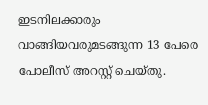ഇടനിലക്കാരും വാങ്ങിയവരുമടങ്ങുന്ന 13 പേരെ പോലീസ് അറസ്റ്റ് ചെയ്തു.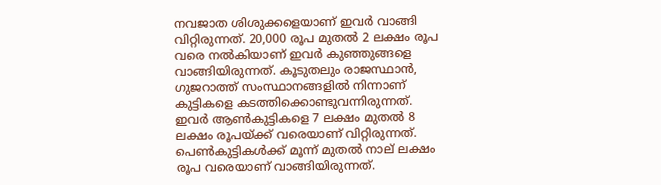നവജാത ശിശുക്കളെയാണ് ഇവർ വാങ്ങി വിറ്റിരുന്നത്. 20,000 രൂപ മുതൽ 2 ലക്ഷം രൂപ വരെ നൽകിയാണ് ഇവർ കുഞ്ഞുങ്ങളെ വാങ്ങിയിരുന്നത്. കൂടുതലും രാജസ്ഥാൻ, ഗുജറാത്ത് സംസ്ഥാനങ്ങളിൽ നിന്നാണ് കുട്ടികളെ കടത്തിക്കൊണ്ടുവന്നിരുന്നത്. ഇവർ ആൺകുട്ടികളെ 7 ലക്ഷം മുതൽ 8 ലക്ഷം രൂപയ്ക്ക് വരെയാണ് വിറ്റിരുന്നത്. പെൺകുട്ടികൾക്ക് മൂന്ന് മുതൽ നാല് ലക്ഷം രൂപ വരെയാണ് വാങ്ങിയിരുന്നത്.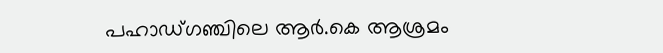പഹാഡ്ഗഞ്ചിലെ ആർ.കെ ആശ്രമം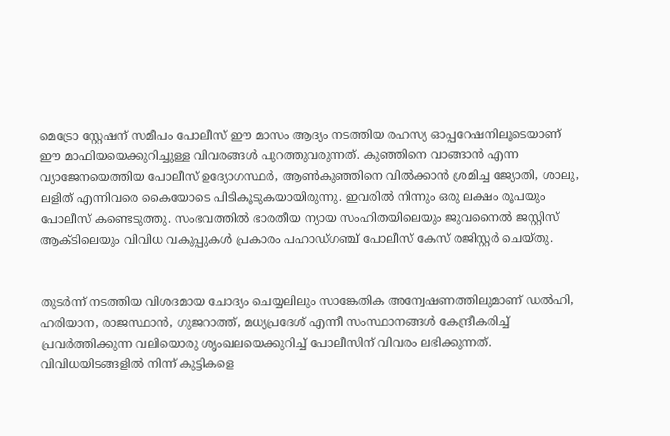മെട്രോ സ്റ്റേഷന് സമീപം പോലീസ് ഈ മാസം ആദ്യം നടത്തിയ രഹസ്യ ഓപ്പറേഷനിലൂടെയാണ് ഈ മാഫിയയെക്കുറിച്ചുള്ള വിവരങ്ങൾ പുറത്തുവരുന്നത്. കുഞ്ഞിനെ വാങ്ങാൻ എന്ന വ്യാജേനയെത്തിയ പോലീസ് ഉദ്യോഗസ്ഥർ, ആൺകുഞ്ഞിനെ വിൽക്കാൻ ശ്രമിച്ച ജ്യോതി, ശാലു, ലളിത് എന്നിവരെ കൈയോടെ പിടികൂടുകയായിരുന്നു. ഇവരിൽ നിന്നും ഒരു ലക്ഷം രൂപയും പോലീസ് കണ്ടെടുത്തു. സംഭവത്തിൽ ഭാരതീയ ന്യായ സംഹിതയിലെയും ജുവനൈൽ ജസ്റ്റിസ് ആക്ടിലെയും വിവിധ വകുപ്പുകൾ പ്രകാരം പഹാഡ്ഗഞ്ച് പോലീസ് കേസ് രജിസ്റ്റർ ചെയ്തു.


തുടർന്ന് നടത്തിയ വിശദമായ ചോദ്യം ചെയ്യലിലും സാങ്കേതിക അന്വേഷണത്തിലുമാണ് ഡൽഹി, ഹരിയാന, രാജസ്ഥാൻ, ഗുജറാത്ത്, മധ്യപ്രദേശ് എന്നീ സംസ്ഥാനങ്ങൾ കേന്ദ്രീകരിച്ച് പ്രവർത്തിക്കുന്ന വലിയൊരു ശൃംഖലയെക്കുറിച്ച് പോലീസിന് വിവരം ലഭിക്കുന്നത്. വിവിധയിടങ്ങളിൽ നിന്ന് കുട്ടികളെ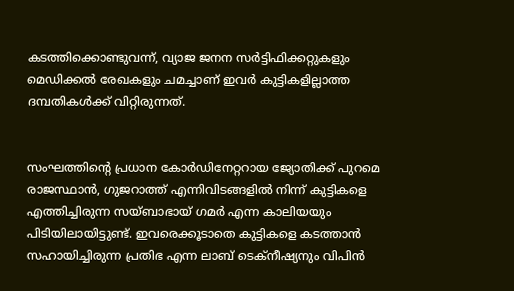കടത്തിക്കൊണ്ടുവന്ന്, വ്യാജ ജനന സർട്ടിഫിക്കറ്റുകളും മെഡിക്കൽ രേഖകളും ചമച്ചാണ് ഇവർ കുട്ടികളില്ലാത്ത ദമ്പതികൾക്ക് വിറ്റിരുന്നത്.


സംഘത്തിന്റെ പ്രധാന കോർഡിനേറ്ററായ ജ്യോതിക്ക് പുറമെ രാജസ്ഥാൻ, ഗുജറാത്ത് എന്നിവിടങ്ങളിൽ നിന്ന് കുട്ടികളെ എത്തിച്ചിരുന്ന സയ്ബാഭായ് ഗമർ എന്ന കാലിയയും പിടിയിലായിട്ടുണ്ട്. ഇവരെക്കൂടാതെ കുട്ടികളെ കടത്താൻ സഹായിച്ചിരുന്ന പ്രതിഭ എന്ന ലാബ് ടെക്നീഷ്യനും വിപിൻ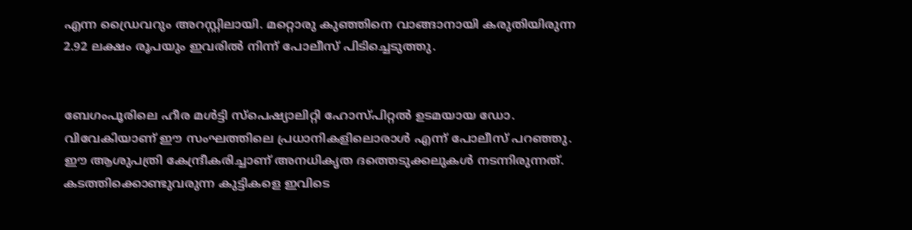എന്ന ഡ്രൈവറും അറസ്റ്റിലായി. മറ്റൊരു കുഞ്ഞിനെ വാങ്ങാനായി കരുതിയിരുന്ന 2.92 ലക്ഷം രൂപയും ഇവരിൽ നിന്ന് പോലീസ് പിടിച്ചെടുത്തു.


ബേഗംപൂരിലെ ഹീര മൾട്ടി സ്പെഷ്യാലിറ്റി ഹോസ്പിറ്റൽ ഉടമയായ ഡോ. വിവേകിയാണ് ഈ സംഘത്തിലെ പ്രധാനികളിലൊരാൾ എന്ന് പോലീസ് പറഞ്ഞു. ഈ ആശുപത്രി കേന്ദ്രീകരിച്ചാണ് അനധികൃത ദത്തെടുക്കലുകൾ നടന്നിരുന്നത്. കടത്തിക്കൊണ്ടുവരുന്ന കുട്ടികളെ ഇവിടെ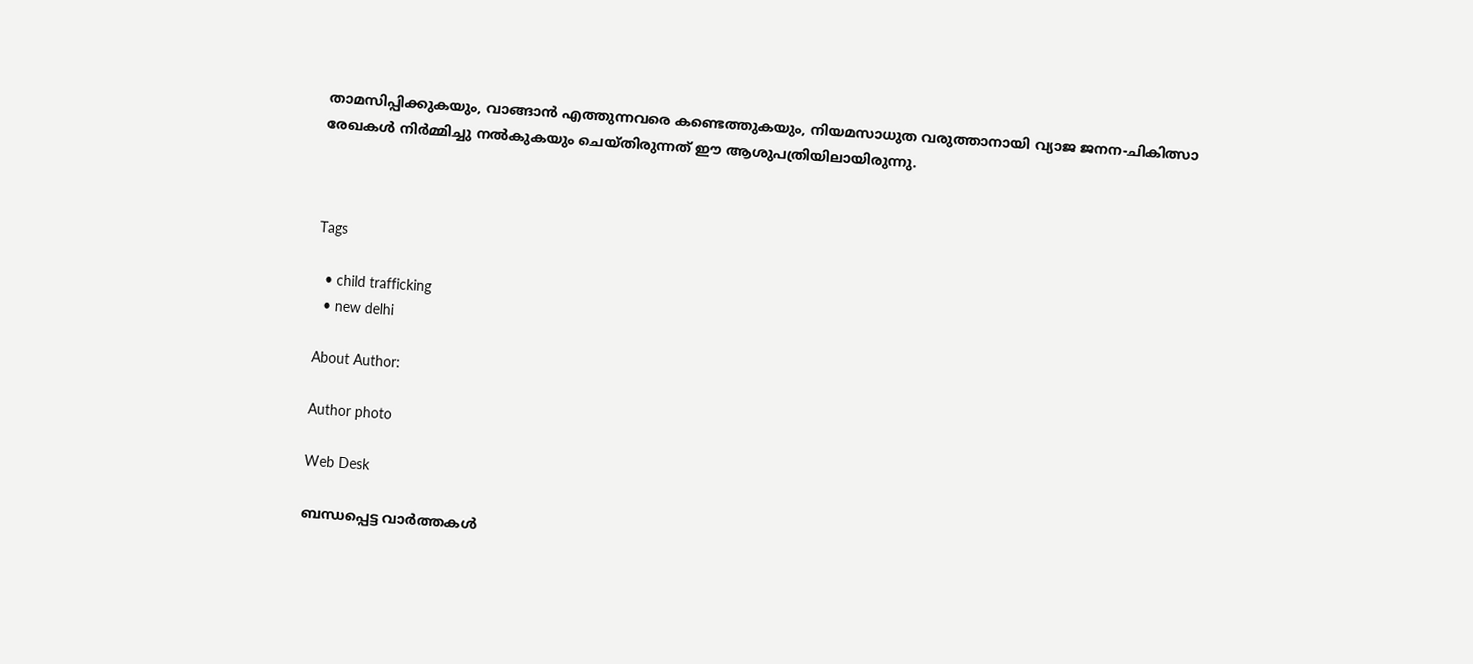താമസിപ്പിക്കുകയും, വാങ്ങാൻ എത്തുന്നവരെ കണ്ടെത്തുകയും, നിയമസാധുത വരുത്താനായി വ്യാജ ജനന-ചികിത്സാ രേഖകൾ നിർമ്മിച്ചു നൽകുകയും ചെയ്തിരുന്നത് ഈ ആശുപത്രിയിലായിരുന്നു.



Tags

  • child trafficking
  • new delhi

About Author:

Author photo

Web Desk

ബന്ധപ്പെട്ട വാർത്തകൾ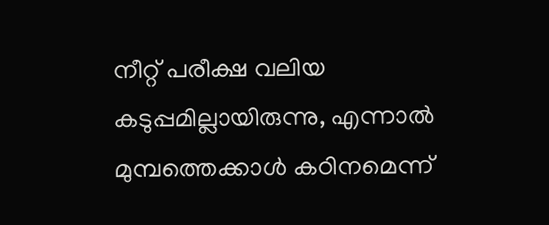നീറ്റ് പരീക്ഷ വലിയ കടുപ്പമില്ലായിരുന്നു, എന്നാൽ മുമ്പത്തെക്കാൾ കഠിനമെന്ന്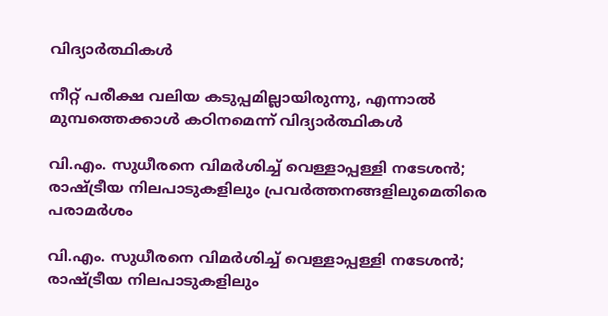വിദ്യാർത്ഥികൾ

നീറ്റ് പരീക്ഷ വലിയ കടുപ്പമില്ലായിരുന്നു, എന്നാൽ മുമ്പത്തെക്കാൾ കഠിനമെന്ന് വിദ്യാർത്ഥികൾ

വി.എം. സുധീരനെ വിമർശിച്ച് വെള്ളാപ്പള്ളി നടേശൻ; രാഷ്ട്രീയ നിലപാടുകളിലും പ്രവർത്തനങ്ങളിലുമെതിരെ പരാമർശം

വി.എം. സുധീരനെ വിമർശിച്ച് വെള്ളാപ്പള്ളി നടേശൻ; രാഷ്ട്രീയ നിലപാടുകളിലും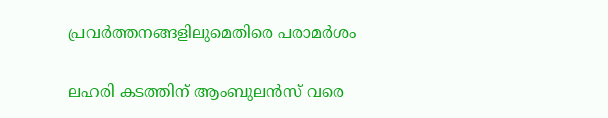പ്രവർത്തനങ്ങളിലുമെതിരെ പരാമർശം

ലഹരി കടത്തിന് ആംബുലൻസ് വരെ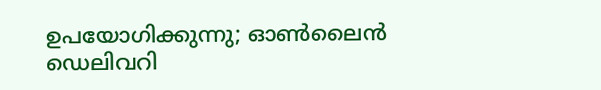ഉപയോഗിക്കുന്നു; ഓൺലൈൻ ഡെലിവറി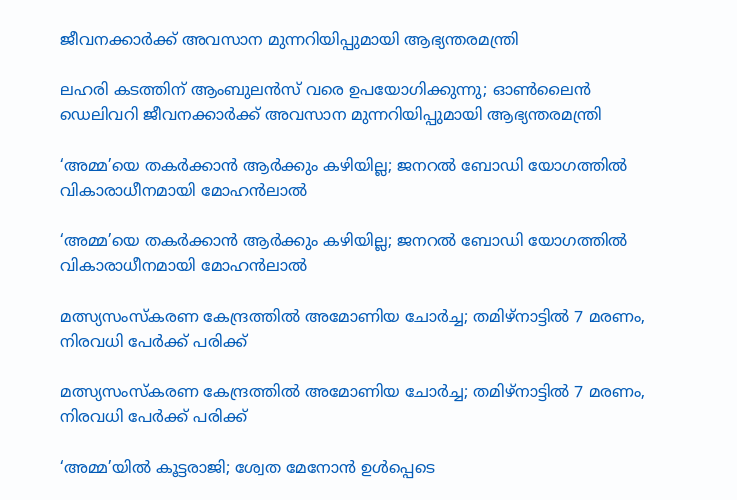ജീവനക്കാർക്ക് അവസാന മുന്നറിയിപ്പുമായി ആഭ്യന്തരമന്ത്രി

ലഹരി കടത്തിന് ആംബുലൻസ് വരെ ഉപയോഗിക്കുന്നു; ഓൺലൈൻ ഡെലിവറി ജീവനക്കാർക്ക് അവസാന മുന്നറിയിപ്പുമായി ആഭ്യന്തരമന്ത്രി

‘അമ്മ’യെ തകർക്കാൻ ആർക്കും കഴിയില്ല; ജനറൽ ബോഡി യോഗത്തിൽ വികാരാധീനമായി മോഹൻലാൽ

‘അമ്മ’യെ തകർക്കാൻ ആർക്കും കഴിയില്ല; ജനറൽ ബോഡി യോഗത്തിൽ വികാരാധീനമായി മോഹൻലാൽ

മത്സ്യസംസ്‌കരണ കേന്ദ്രത്തിൽ അമോണിയ ചോർച്ച; തമിഴ്‌നാട്ടിൽ 7 മരണം, നിരവധി പേർക്ക് പരിക്ക്

മത്സ്യസംസ്‌കരണ കേന്ദ്രത്തിൽ അമോണിയ ചോർച്ച; തമിഴ്‌നാട്ടിൽ 7 മരണം, നിരവധി പേർക്ക് പരിക്ക്

‘അമ്മ’യിൽ കൂട്ടരാജി; ശ്വേത മേനോൻ ഉൾപ്പെടെ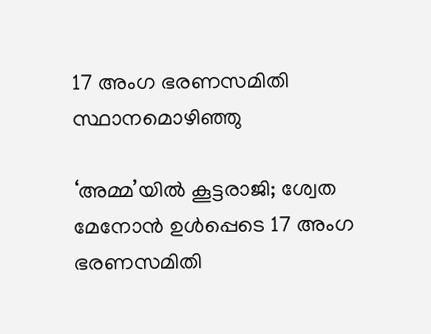17 അംഗ ഭരണസമിതി സ്ഥാനമൊഴിഞ്ഞു

‘അമ്മ’യിൽ കൂട്ടരാജി; ശ്വേത മേനോൻ ഉൾപ്പെടെ 17 അംഗ ഭരണസമിതി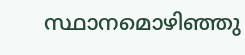സ്ഥാനമൊഴിഞ്ഞു